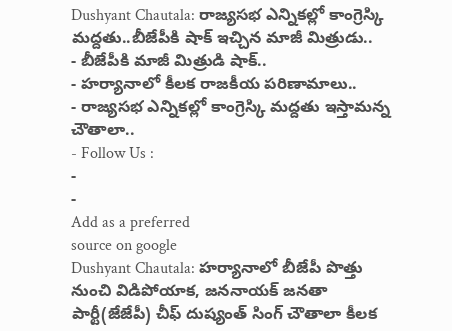Dushyant Chautala: రాజ్యసభ ఎన్నికల్లో కాంగ్రెస్కి మద్దతు..బీజేపీకి షాక్ ఇచ్చిన మాజీ మిత్రుడు..
- బీజేపీకి మాజీ మిత్రుడి షాక్..
- హర్యానాలో కీలక రాజకీయ పరిణామాలు..
- రాజ్యసభ ఎన్నికల్లో కాంగ్రెస్కి మద్దతు ఇస్తామన్న చౌతాలా..
- Follow Us :
-
-
Add as a preferred
source on google
Dushyant Chautala: హర్యానాలో బీజేపీ పొత్తు నుంచి విడిపోయాక, జననాయక్ జనతా పార్టీ(జేజేపీ) చీఫ్ దుష్యంత్ సింగ్ చౌతాలా కీలక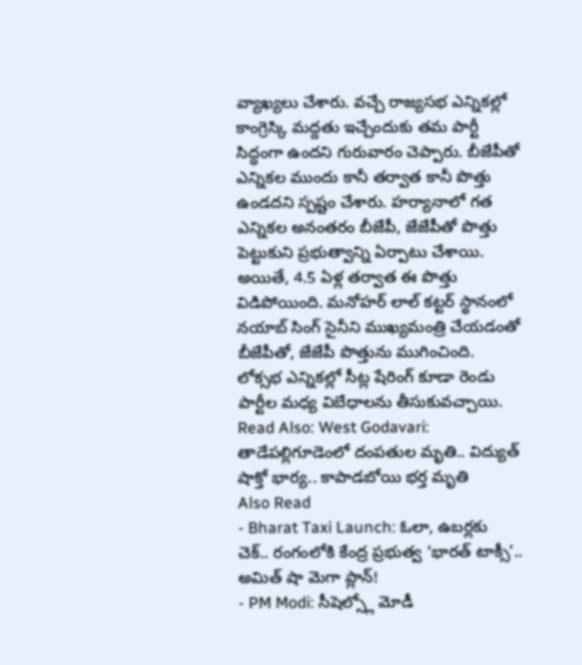వ్యాఖ్యలు చేశారు. వచ్చే రాజ్యసభ ఎన్నికల్లో కాంగ్రెస్కి మద్దతు ఇచ్చేందుకు తమ పార్టీ సిద్ధంగా ఉందని గురువారం చెప్పారు. బీజేపీతో ఎన్నికల ముందు కానీ తర్వాత కానీ పొత్తు ఉండదని స్పష్టం చేశారు. హర్యానాలో గత ఎన్నికల అనంతరం బీజేపీ, జేజేపీతో పొత్తు పెట్టుకుని ప్రభుత్వాన్ని ఏర్పాటు చేశాయి. అయితే, 4.5 ఏళ్ల తర్వాత ఈ పొత్తు విడిపోయింది. మనోహర్ లాల్ కట్టర్ స్థానంలో నయాబ్ సింగ్ సైనీని ముఖ్యమంత్రి చేయడంతో బీజేపీతో, జేజేపీ పొత్తును ముగించింది. లోక్సభ ఎన్నికల్లో సీట్ల షేరింగ్ కూడా రెండు పార్టీల మధ్య విబేధాలను తీసుకువచ్చాయి.
Read Also: West Godavari: తాడేపల్లిగూడెంలో దంపతుల మృతి.. విద్యుత్ షాక్తో భార్య.. కాపాడబోయి భర్త మృతి
Also Read
- Bharat Taxi Launch: ఓలా, ఉబర్లకు చెక్.. రంగంలోకి కేంద్ర ప్రభుత్వ ‘భారత్ టాక్సీ’.. అమిత్ షా మెగా ప్లాన్!
- PM Modi: సీషెల్స్లో మోడీ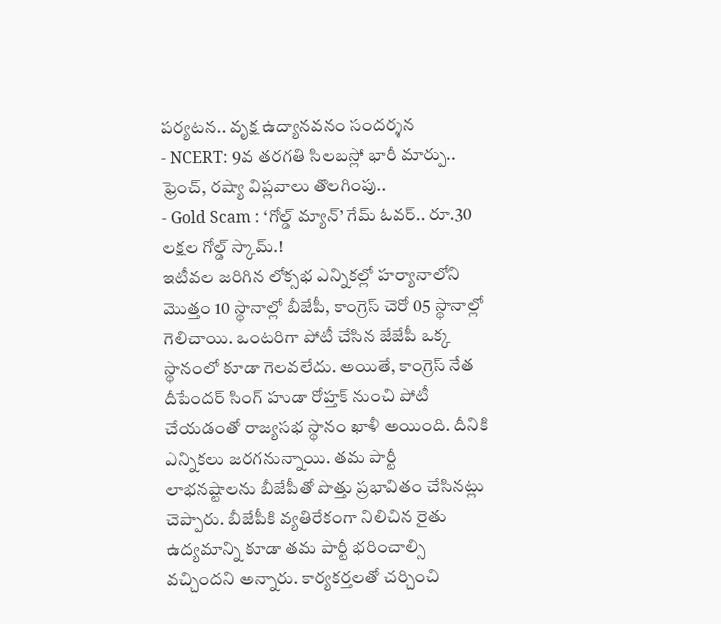పర్యటన.. వృక్ష ఉద్యానవనం సందర్శన
- NCERT: 9వ తరగతి సిలబస్లో భారీ మార్పు.. ఫ్రెంచ్, రష్యా విప్లవాలు తొలగింపు..
- Gold Scam : ‘గోల్డ్ మ్యాన్’ గేమ్ ఓవర్.. రూ.30 లక్షల గోల్డ్ స్కామ్.!
ఇటీవల జరిగిన లోక్సభ ఎన్నికల్లో హర్యానాలోని మొత్తం 10 స్థానాల్లో బీజేపీ, కాంగ్రెస్ చెరో 05 స్థానాల్లో గెలిచాయి. ఒంటరిగా పోటీ చేసిన జేజేపీ ఒక్క స్థానంలో కూడా గెలవలేదు. అయితే, కాంగ్రెస్ నేత దీపేందర్ సింగ్ హుడా రోహ్తక్ నుంచి పోటీ చేయడంతో రాజ్యసభ స్థానం ఖాళీ అయింది. దీనికి ఎన్నికలు జరగనున్నాయి. తమ పార్టీ లాభనష్టాలను బీజేపీతో పొత్తు ప్రభావితం చేసినట్లు చెప్పారు. బీజేపీకి వ్యతిరేకంగా నిలిచిన రైతు ఉద్యమాన్ని కూడా తమ పార్టీ భరించాల్సి వచ్చిందని అన్నారు. కార్యకర్తలతో చర్చించి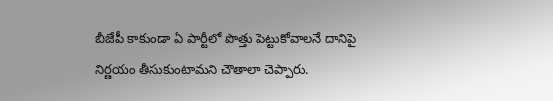బీజేపీ కాకుండా ఏ పార్టీలో పొత్తు పెట్టుకోవాలనే దానిపై నిర్ణయం తీసుకుంటామని చౌతాలా చెప్పారు.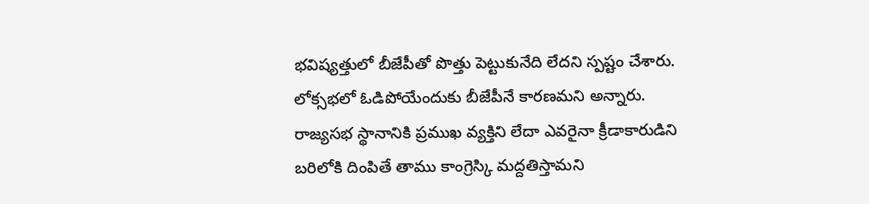భవిష్యత్తులో బీజేపీతో పొత్తు పెట్టుకునేది లేదని స్పష్టం చేశారు. లోక్సభలో ఓడిపోయేందుకు బీజేపీనే కారణమని అన్నారు.
రాజ్యసభ స్థానానికి ప్రముఖ వ్యక్తిని లేదా ఎవరైనా క్రీడాకారుడిని బరిలోకి దింపితే తాము కాంగ్రెస్కి మద్దతిస్తామని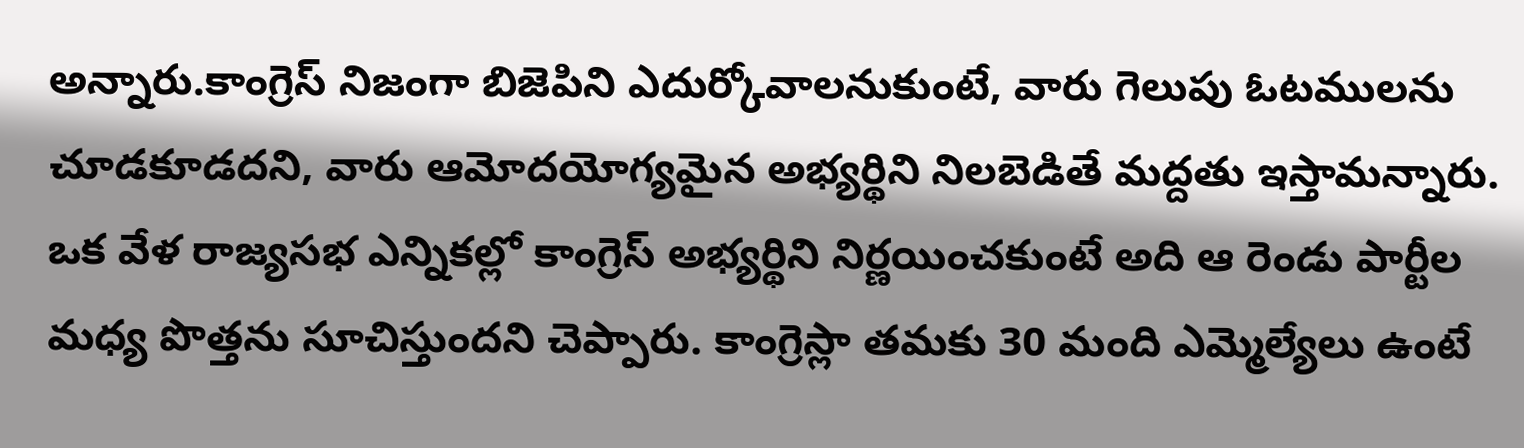అన్నారు.కాంగ్రెస్ నిజంగా బిజెపిని ఎదుర్కోవాలనుకుంటే, వారు గెలుపు ఓటములను చూడకూడదని, వారు ఆమోదయోగ్యమైన అభ్యర్థిని నిలబెడితే మద్దతు ఇస్తామన్నారు. ఒక వేళ రాజ్యసభ ఎన్నికల్లో కాంగ్రెస్ అభ్యర్థిని నిర్ణయించకుంటే అది ఆ రెండు పార్టీల మధ్య పొత్తను సూచిస్తుందని చెప్పారు. కాంగ్రెస్లా తమకు 30 మంది ఎమ్మెల్యేలు ఉంటే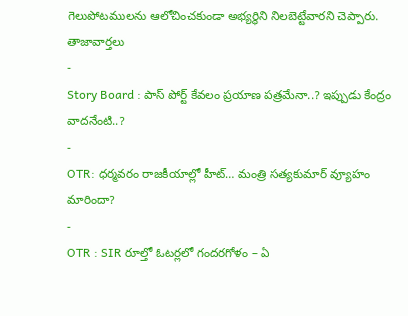గెలుపోటములను ఆలోచించకుండా అభ్యర్థిని నిలబెట్టేవారని చెప్పారు.
తాజావార్తలు
-
Story Board : పాస్ పోర్ట్ కేవలం ప్రయాణ పత్రమేనా..? ఇప్పుడు కేంద్రం వాదనేంటి..?
-
OTR: ధర్మవరం రాజకీయాల్లో హీట్… మంత్రి సత్యకుమార్ వ్యూహం మారిందా?
-
OTR : SIR రూల్తో ఓటర్లలో గందరగోళం – ఏ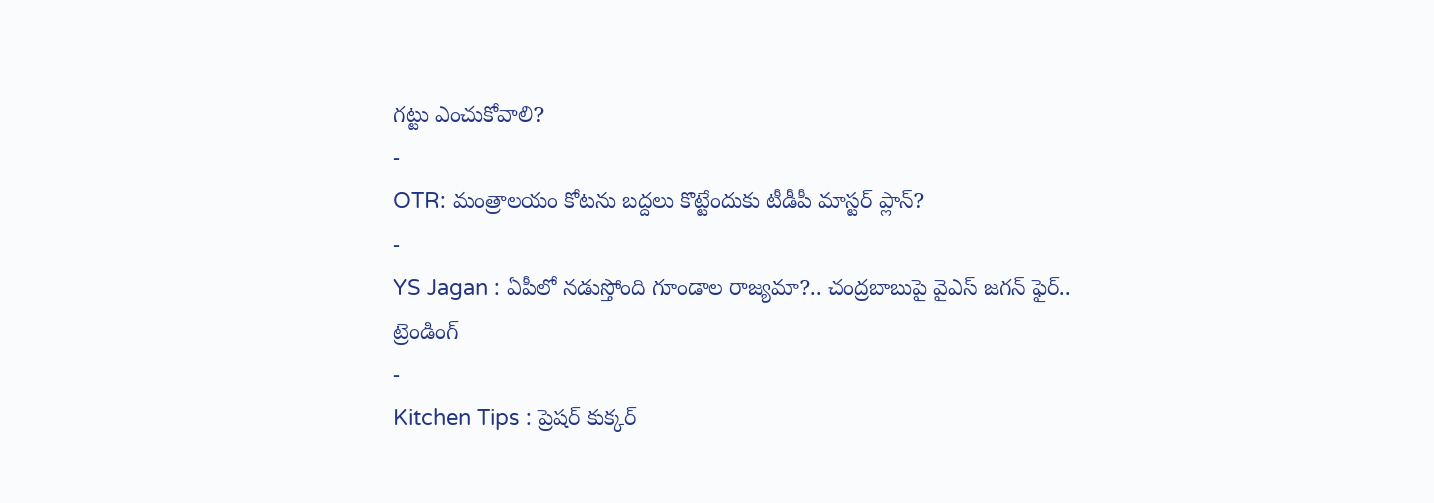గట్టు ఎంచుకోవాలి?
-
OTR: మంత్రాలయం కోటను బద్దలు కొట్టేందుకు టీడీపీ మాస్టర్ ప్లాన్?
-
YS Jagan : ఏపీలో నడుస్తోంది గూండాల రాజ్యమా?.. చంద్రబాబుపై వైఎస్ జగన్ ఫైర్..
ట్రెండింగ్
-
Kitchen Tips : ప్రెషర్ కుక్కర్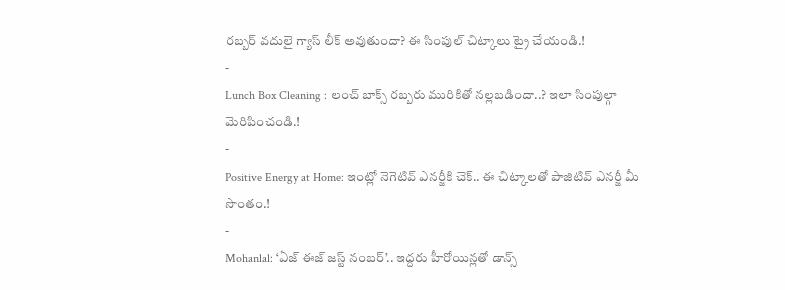రబ్బర్ వదులై గ్యాస్ లీక్ అవుతుందా? ఈ సింపుల్ చిట్కాలు ట్రై చేయండి.!
-
Lunch Box Cleaning : లంచ్ బాక్స్ రబ్బరు మురికితో నల్లబడిందా..? ఇలా సింపుల్గా మెరిపించండి.!
-
Positive Energy at Home: ఇంట్లో నెగెటివ్ ఎనర్జీకి చెక్.. ఈ చిట్కాలతో పాజిటివ్ ఎనర్జీ మీ సొంతం.!
-
Mohanlal: ‘ఏజ్ ఈజ్ జస్ట్ నంబర్’.. ఇద్దరు హీరోయిన్లతో డాన్స్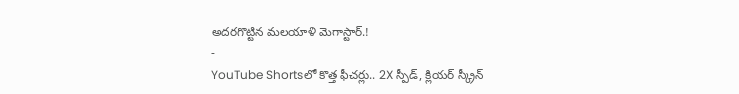అదరగొట్టిన మలయాళి మెగాస్టార్.!
-
YouTube Shortsలో కొత్త ఫీచర్లు.. 2X స్పీడ్, క్లియర్ స్క్రీన్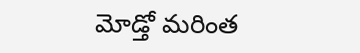మోడ్తో మరింత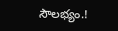సౌలభ్యం.!